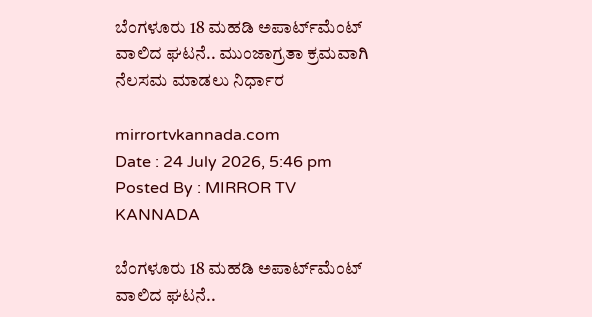ಬೆಂಗಳೂರು 18 ಮಹಡಿ ಅಪಾರ್ಟ್‌ಮೆಂಟ್ ವಾಲಿದ ಘಟನೆ.. ಮುಂಜಾಗ್ರತಾ ಕ್ರಮವಾಗಿ ನೆಲಸಮ ಮಾಡಲು ನಿರ್ಧಾರ

mirrortvkannada.com
Date : 24 July 2026, 5:46 pm Posted By : MIRROR TV KANNADA

ಬೆಂಗಳೂರು 18 ಮಹಡಿ ಅಪಾರ್ಟ್‌ಮೆಂಟ್ ವಾಲಿದ ಘಟನೆ..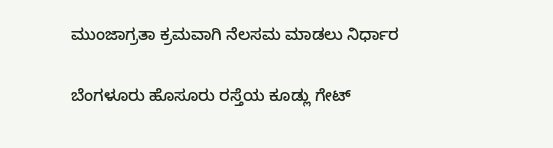ಮುಂಜಾಗ್ರತಾ ಕ್ರಮವಾಗಿ ನೆಲಸಮ ಮಾಡಲು ನಿರ್ಧಾರ

ಬೆಂಗಳೂರು ಹೊಸೂರು ರಸ್ತೆಯ ಕೂಡ್ಲು ಗೇಟ್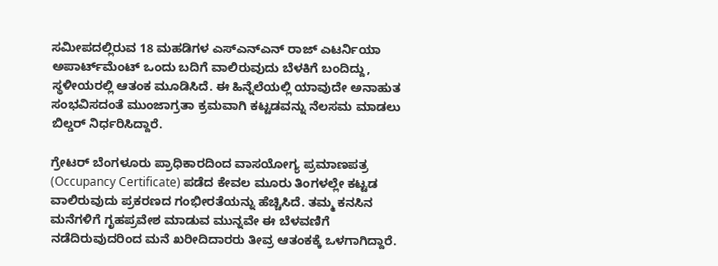ಸಮೀಪದಲ್ಲಿರುವ 18 ಮಹಡಿಗಳ ಎಸ್‌ಎನ್‌ಎನ್‌ ರಾಜ್ ಎಟರ್ನಿಯಾ ಅಪಾರ್ಟ್‌ಮೆಂಟ್ ಒಂದು ಬದಿಗೆ ವಾಲಿರುವುದು ಬೆಳಕಿಗೆ ಬಂದಿದ್ದು, ಸ್ಥಳೀಯರಲ್ಲಿ ಆತಂಕ ಮೂಡಿಸಿದೆ. ಈ ಹಿನ್ನೆಲೆಯಲ್ಲಿ ಯಾವುದೇ ಅನಾಹುತ ಸಂಭವಿಸದಂತೆ ಮುಂಜಾಗ್ರತಾ ಕ್ರಮವಾಗಿ ಕಟ್ಟಡವನ್ನು ನೆಲಸಮ ಮಾಡಲು ಬಿಲ್ಡರ್ ನಿರ್ಧರಿಸಿದ್ದಾರೆ.

ಗ್ರೇಟರ್ ಬೆಂಗಳೂರು ಪ್ರಾಧಿಕಾರದಿಂದ ವಾಸಯೋಗ್ಯ ಪ್ರಮಾಣಪತ್ರ (Occupancy Certificate) ಪಡೆದ ಕೇವಲ ಮೂರು ತಿಂಗಳಲ್ಲೇ ಕಟ್ಟಡ ವಾಲಿರುವುದು ಪ್ರಕರಣದ ಗಂಭೀರತೆಯನ್ನು ಹೆಚ್ಚಿಸಿದೆ. ತಮ್ಮ ಕನಸಿನ ಮನೆಗಳಿಗೆ ಗೃಹಪ್ರವೇಶ ಮಾಡುವ ಮುನ್ನವೇ ಈ ಬೆಳವಣಿಗೆ ನಡೆದಿರುವುದರಿಂದ ಮನೆ ಖರೀದಿದಾರರು ತೀವ್ರ ಆತಂಕಕ್ಕೆ ಒಳಗಾಗಿದ್ದಾರೆ.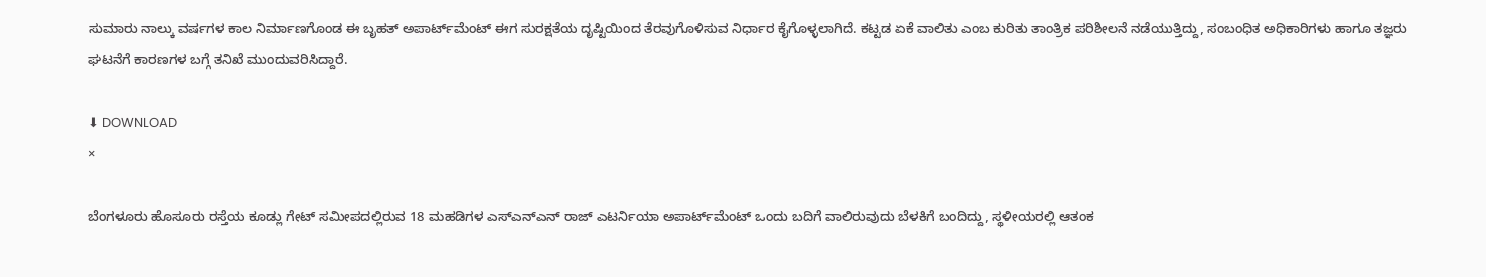ಸುಮಾರು ನಾಲ್ಕು ವರ್ಷಗಳ ಕಾಲ ನಿರ್ಮಾಣಗೊಂಡ ಈ ಬೃಹತ್ ಅಪಾರ್ಟ್‌ಮೆಂಟ್‌ ಈಗ ಸುರಕ್ಷತೆಯ ದೃಷ್ಟಿಯಿಂದ ತೆರವುಗೊಳಿಸುವ ನಿರ್ಧಾರ ಕೈಗೊಳ್ಳಲಾಗಿದೆ. ಕಟ್ಟಡ ಏಕೆ ವಾಲಿತು ಎಂಬ ಕುರಿತು ತಾಂತ್ರಿಕ ಪರಿಶೀಲನೆ ನಡೆಯುತ್ತಿದ್ದು, ಸಂಬಂಧಿತ ಅಧಿಕಾರಿಗಳು ಹಾಗೂ ತಜ್ಞರು ಘಟನೆಗೆ ಕಾರಣಗಳ ಬಗ್ಗೆ ತನಿಖೆ ಮುಂದುವರಿಸಿದ್ದಾರೆ.

⬇ DOWNLOAD
×

ಬೆಂಗಳೂರು ಹೊಸೂರು ರಸ್ತೆಯ ಕೂಡ್ಲು ಗೇಟ್ ಸಮೀಪದಲ್ಲಿರುವ 18 ಮಹಡಿಗಳ ಎಸ್‌ಎನ್‌ಎನ್‌ ರಾಜ್ ಎಟರ್ನಿಯಾ ಅಪಾರ್ಟ್‌ಮೆಂಟ್ ಒಂದು ಬದಿಗೆ ವಾಲಿರುವುದು ಬೆಳಕಿಗೆ ಬಂದಿದ್ದು, ಸ್ಥಳೀಯರಲ್ಲಿ ಆತಂಕ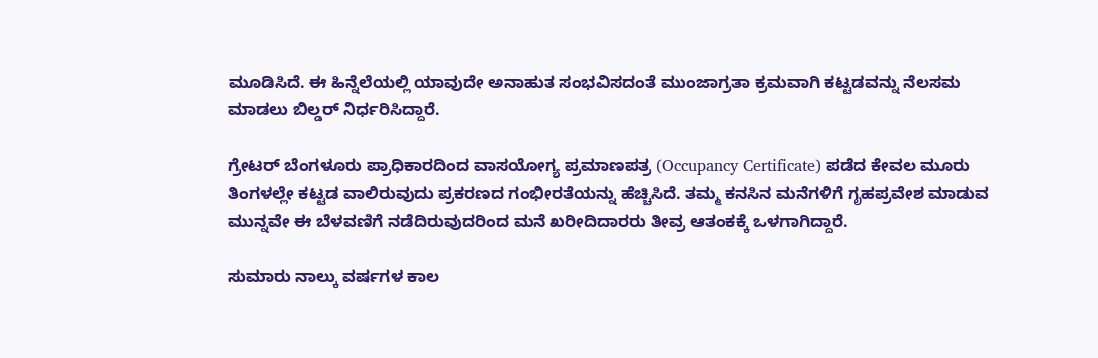ಮೂಡಿಸಿದೆ. ಈ ಹಿನ್ನೆಲೆಯಲ್ಲಿ ಯಾವುದೇ ಅನಾಹುತ ಸಂಭವಿಸದಂತೆ ಮುಂಜಾಗ್ರತಾ ಕ್ರಮವಾಗಿ ಕಟ್ಟಡವನ್ನು ನೆಲಸಮ ಮಾಡಲು ಬಿಲ್ಡರ್ ನಿರ್ಧರಿಸಿದ್ದಾರೆ.

ಗ್ರೇಟರ್ ಬೆಂಗಳೂರು ಪ್ರಾಧಿಕಾರದಿಂದ ವಾಸಯೋಗ್ಯ ಪ್ರಮಾಣಪತ್ರ (Occupancy Certificate) ಪಡೆದ ಕೇವಲ ಮೂರು ತಿಂಗಳಲ್ಲೇ ಕಟ್ಟಡ ವಾಲಿರುವುದು ಪ್ರಕರಣದ ಗಂಭೀರತೆಯನ್ನು ಹೆಚ್ಚಿಸಿದೆ. ತಮ್ಮ ಕನಸಿನ ಮನೆಗಳಿಗೆ ಗೃಹಪ್ರವೇಶ ಮಾಡುವ ಮುನ್ನವೇ ಈ ಬೆಳವಣಿಗೆ ನಡೆದಿರುವುದರಿಂದ ಮನೆ ಖರೀದಿದಾರರು ತೀವ್ರ ಆತಂಕಕ್ಕೆ ಒಳಗಾಗಿದ್ದಾರೆ.

ಸುಮಾರು ನಾಲ್ಕು ವರ್ಷಗಳ ಕಾಲ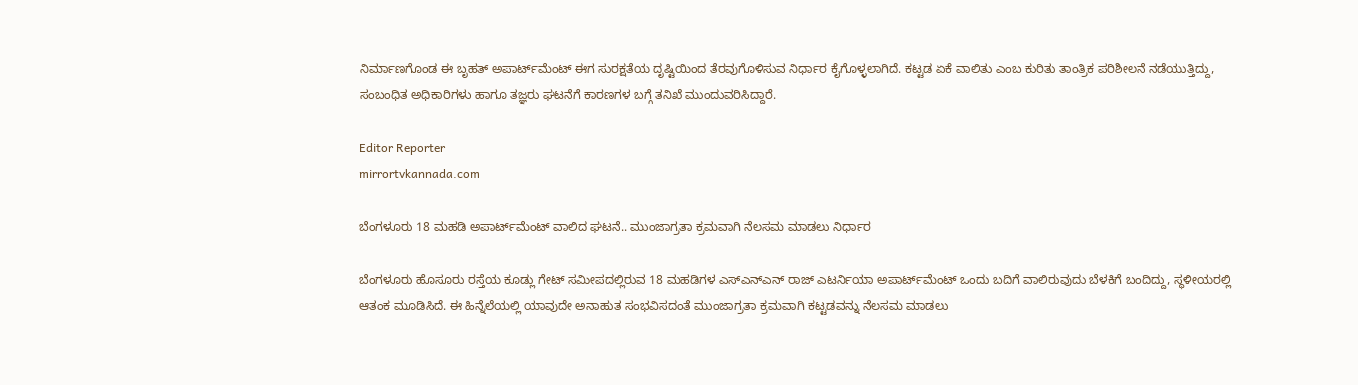ನಿರ್ಮಾಣಗೊಂಡ ಈ ಬೃಹತ್ ಅಪಾರ್ಟ್‌ಮೆಂಟ್‌ ಈಗ ಸುರಕ್ಷತೆಯ ದೃಷ್ಟಿಯಿಂದ ತೆರವುಗೊಳಿಸುವ ನಿರ್ಧಾರ ಕೈಗೊಳ್ಳಲಾಗಿದೆ. ಕಟ್ಟಡ ಏಕೆ ವಾಲಿತು ಎಂಬ ಕುರಿತು ತಾಂತ್ರಿಕ ಪರಿಶೀಲನೆ ನಡೆಯುತ್ತಿದ್ದು, ಸಂಬಂಧಿತ ಅಧಿಕಾರಿಗಳು ಹಾಗೂ ತಜ್ಞರು ಘಟನೆಗೆ ಕಾರಣಗಳ ಬಗ್ಗೆ ತನಿಖೆ ಮುಂದುವರಿಸಿದ್ದಾರೆ.

Editor Reporter
mirrortvkannada.com

ಬೆಂಗಳೂರು 18 ಮಹಡಿ ಅಪಾರ್ಟ್‌ಮೆಂಟ್ ವಾಲಿದ ಘಟನೆ.. ಮುಂಜಾಗ್ರತಾ ಕ್ರಮವಾಗಿ ನೆಲಸಮ ಮಾಡಲು ನಿರ್ಧಾರ

ಬೆಂಗಳೂರು ಹೊಸೂರು ರಸ್ತೆಯ ಕೂಡ್ಲು ಗೇಟ್ ಸಮೀಪದಲ್ಲಿರುವ 18 ಮಹಡಿಗಳ ಎಸ್‌ಎನ್‌ಎನ್‌ ರಾಜ್ ಎಟರ್ನಿಯಾ ಅಪಾರ್ಟ್‌ಮೆಂಟ್ ಒಂದು ಬದಿಗೆ ವಾಲಿರುವುದು ಬೆಳಕಿಗೆ ಬಂದಿದ್ದು, ಸ್ಥಳೀಯರಲ್ಲಿ ಆತಂಕ ಮೂಡಿಸಿದೆ. ಈ ಹಿನ್ನೆಲೆಯಲ್ಲಿ ಯಾವುದೇ ಅನಾಹುತ ಸಂಭವಿಸದಂತೆ ಮುಂಜಾಗ್ರತಾ ಕ್ರಮವಾಗಿ ಕಟ್ಟಡವನ್ನು ನೆಲಸಮ ಮಾಡಲು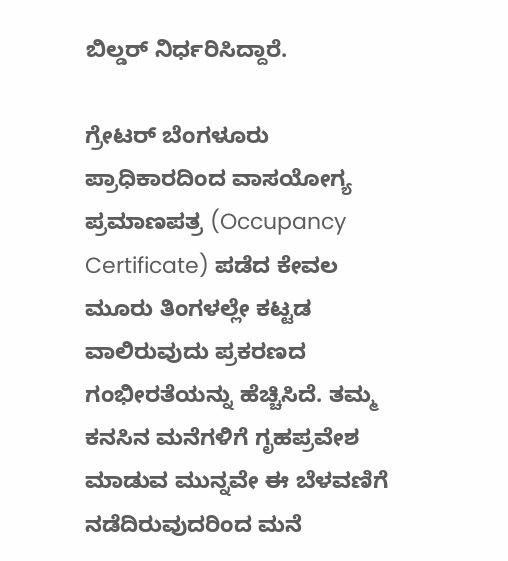ಬಿಲ್ಡರ್ ನಿರ್ಧರಿಸಿದ್ದಾರೆ.

ಗ್ರೇಟರ್ ಬೆಂಗಳೂರು ಪ್ರಾಧಿಕಾರದಿಂದ ವಾಸಯೋಗ್ಯ ಪ್ರಮಾಣಪತ್ರ (Occupancy Certificate) ಪಡೆದ ಕೇವಲ ಮೂರು ತಿಂಗಳಲ್ಲೇ ಕಟ್ಟಡ ವಾಲಿರುವುದು ಪ್ರಕರಣದ ಗಂಭೀರತೆಯನ್ನು ಹೆಚ್ಚಿಸಿದೆ. ತಮ್ಮ ಕನಸಿನ ಮನೆಗಳಿಗೆ ಗೃಹಪ್ರವೇಶ ಮಾಡುವ ಮುನ್ನವೇ ಈ ಬೆಳವಣಿಗೆ ನಡೆದಿರುವುದರಿಂದ ಮನೆ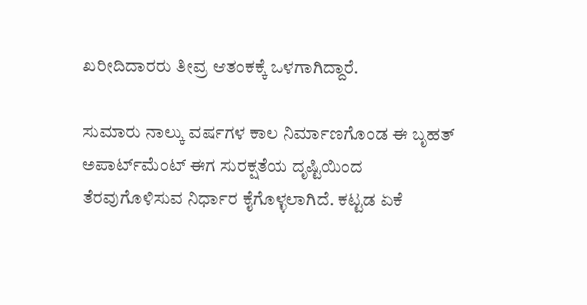ಖರೀದಿದಾರರು ತೀವ್ರ ಆತಂಕಕ್ಕೆ ಒಳಗಾಗಿದ್ದಾರೆ.

ಸುಮಾರು ನಾಲ್ಕು ವರ್ಷಗಳ ಕಾಲ ನಿರ್ಮಾಣಗೊಂಡ ಈ ಬೃಹತ್ ಅಪಾರ್ಟ್‌ಮೆಂಟ್‌ ಈಗ ಸುರಕ್ಷತೆಯ ದೃಷ್ಟಿಯಿಂದ ತೆರವುಗೊಳಿಸುವ ನಿರ್ಧಾರ ಕೈಗೊಳ್ಳಲಾಗಿದೆ. ಕಟ್ಟಡ ಏಕೆ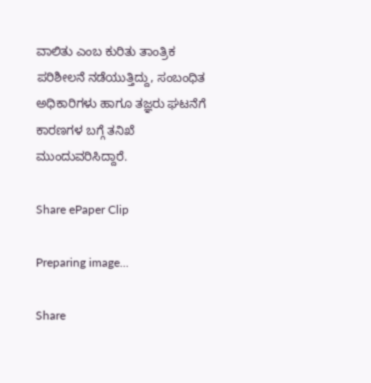ವಾಲಿತು ಎಂಬ ಕುರಿತು ತಾಂತ್ರಿಕ ಪರಿಶೀಲನೆ ನಡೆಯುತ್ತಿದ್ದು, ಸಂಬಂಧಿತ ಅಧಿಕಾರಿಗಳು ಹಾಗೂ ತಜ್ಞರು ಘಟನೆಗೆ ಕಾರಣಗಳ ಬಗ್ಗೆ ತನಿಖೆ ಮುಂದುವರಿಸಿದ್ದಾರೆ.

Share ePaper Clip

Preparing image...

Share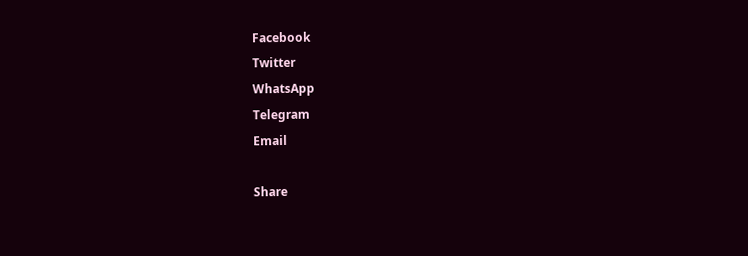Facebook
Twitter
WhatsApp
Telegram
Email

Share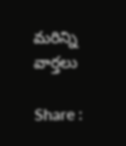మరిన్ని వార్తలు

Share :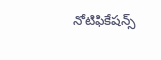నోటిఫికేషన్స్